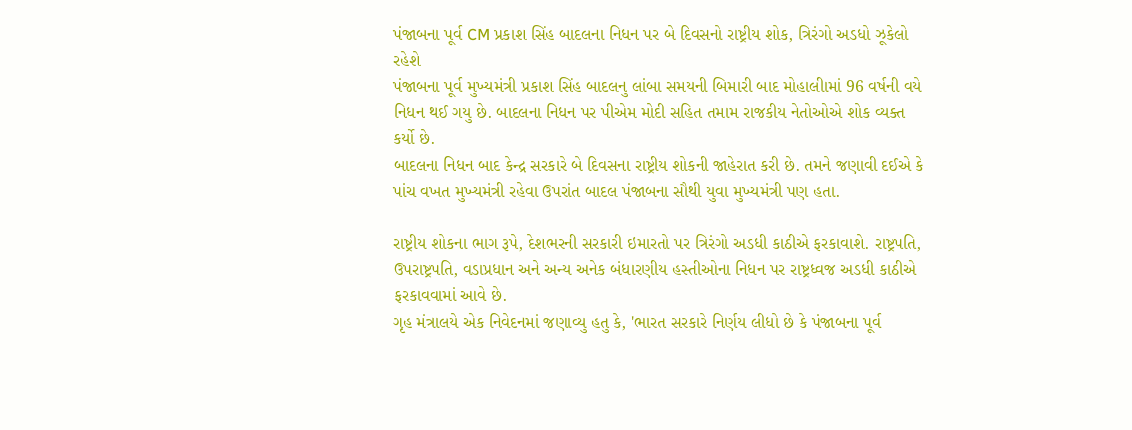પંજાબના પૂર્વ CM પ્રકાશ સિંહ બાદલના નિધન પર બે દિવસનો રાષ્ટ્રીય શોક, ત્રિરંગો અડધો ઝૂકેલો રહેશે
પંજાબના પૂર્વ મુખ્યમંત્રી પ્રકાશ સિંહ બાદલનુ લાંબા સમયની બિમારી બાદ મોહાલીામાં 96 વર્ષની વયે નિધન થઈ ગયુ છે. બાદલના નિધન પર પીએમ મોદી સહિત તમામ રાજકીય નેતોઓએ શોક વ્યક્ત કર્યો છે.
બાદલના નિધન બાદ કેન્દ્ર સરકારે બે દિવસના રાષ્ટ્રીય શોકની જાહેરાત કરી છે. તમને જણાવી દઈએ કે પાંચ વખત મુખ્યમંત્રી રહેવા ઉપરાંત બાદલ પંજાબના સૌથી યુવા મુખ્યમંત્રી પણ હતા.

રાષ્ટ્રીય શોકના ભાગ રૂપે, દેશભરની સરકારી ઇમારતો પર ત્રિરંગો અડધી કાઠીએ ફરકાવાશે. રાષ્ટ્રપતિ, ઉપરાષ્ટ્રપતિ, વડાપ્રધાન અને અન્ય અનેક બંધારણીય હસ્તીઓના નિધન પર રાષ્ટ્રધ્વજ અડધી કાઠીએ ફરકાવવામાં આવે છે.
ગૃહ મંત્રાલયે એક નિવેદનમાં જણાવ્યુ હતુ કે, 'ભારત સરકારે નિર્ણય લીધો છે કે પંજાબના પૂર્વ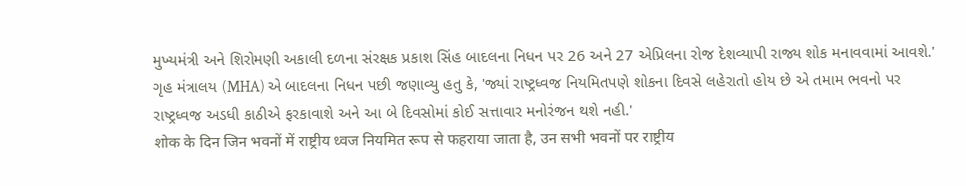મુખ્યમંત્રી અને શિરોમણી અકાલી દળના સંરક્ષક પ્રકાશ સિંહ બાદલના નિધન પર 26 અને 27 એપ્રિલના રોજ દેશવ્યાપી રાજ્ય શોક મનાવવામાં આવશે.'
ગૃહ મંત્રાલય (MHA) એ બાદલના નિધન પછી જણાવ્યુ હતુ કે, 'જ્યાં રાષ્ટ્રધ્વજ નિયમિતપણે શોકના દિવસે લહેરાતો હોય છે એ તમામ ભવનો પર રાષ્ટ્રધ્વજ અડધી કાઠીએ ફરકાવાશે અને આ બે દિવસોમાં કોઈ સત્તાવાર મનોરંજન થશે નહી.'
शोक के दिन जिन भवनों में राष्ट्रीय ध्वज नियमित रूप से फहराया जाता है, उन सभी भवनों पर राष्ट्रीय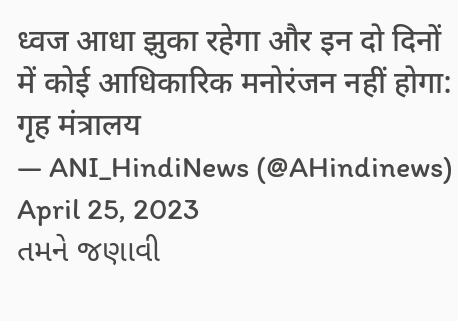ध्वज आधा झुका रहेगा और इन दो दिनों में कोई आधिकारिक मनोरंजन नहीं होगा: गृह मंत्रालय
— ANI_HindiNews (@AHindinews) April 25, 2023
તમને જણાવી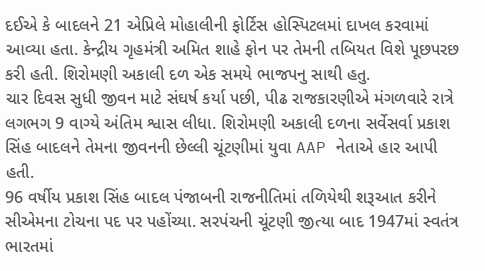દઈએ કે બાદલને 21 એપ્રિલે મોહાલીની ફોર્ટિસ હોસ્પિટલમાં દાખલ કરવામાં આવ્યા હતા. કેન્દ્રીય ગૃહમંત્રી અમિત શાહે ફોન પર તેમની તબિયત વિશે પૂછપરછ કરી હતી. શિરોમણી અકાલી દળ એક સમયે ભાજપનુ સાથી હતુ.
ચાર દિવસ સુધી જીવન માટે સંઘર્ષ કર્યા પછી, પીઢ રાજકારણીએ મંગળવારે રાત્રે લગભગ 9 વાગ્યે અંતિમ શ્વાસ લીધા. શિરોમણી અકાલી દળના સર્વેસર્વા પ્રકાશ સિંહ બાદલને તેમના જીવનની છેલ્લી ચૂંટણીમાં યુવા AAP નેતાએ હાર આપી હતી.
96 વર્ષીય પ્રકાશ સિંહ બાદલ પંજાબની રાજનીતિમાં તળિયેથી શરૂઆત કરીને સીએમના ટોચના પદ પર પહોંચ્યા. સરપંચની ચૂંટણી જીત્યા બાદ 1947માં સ્વતંત્ર ભારતમાં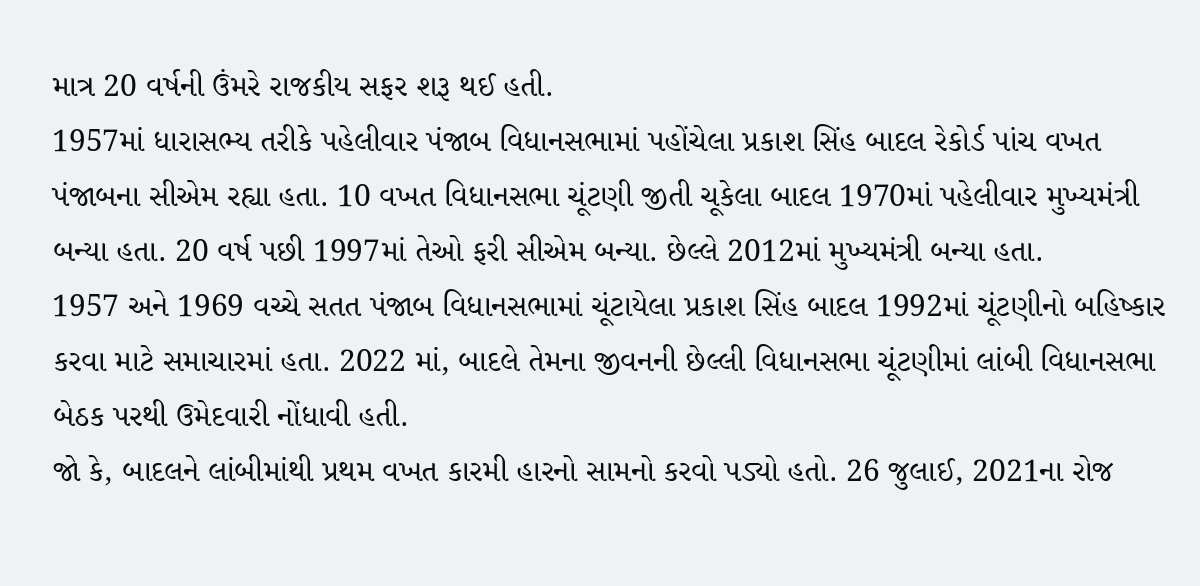માત્ર 20 વર્ષની ઉંમરે રાજકીય સફર શરૂ થઈ હતી.
1957માં ધારાસભ્ય તરીકે પહેલીવાર પંજાબ વિધાનસભામાં પહોંચેલા પ્રકાશ સિંહ બાદલ રેકોર્ડ પાંચ વખત પંજાબના સીએમ રહ્યા હતા. 10 વખત વિધાનસભા ચૂંટણી જીતી ચૂકેલા બાદલ 1970માં પહેલીવાર મુખ્યમંત્રી બન્યા હતા. 20 વર્ષ પછી 1997માં તેઓ ફરી સીએમ બન્યા. છેલ્લે 2012માં મુખ્યમંત્રી બન્યા હતા.
1957 અને 1969 વચ્ચે સતત પંજાબ વિધાનસભામાં ચૂંટાયેલા પ્રકાશ સિંહ બાદલ 1992માં ચૂંટણીનો બહિષ્કાર કરવા માટે સમાચારમાં હતા. 2022 માં, બાદલે તેમના જીવનની છેલ્લી વિધાનસભા ચૂંટણીમાં લાંબી વિધાનસભા બેઠક પરથી ઉમેદવારી નોંધાવી હતી.
જો કે, બાદલને લાંબીમાંથી પ્રથમ વખત કારમી હારનો સામનો કરવો પડ્યો હતો. 26 જુલાઈ, 2021ના રોજ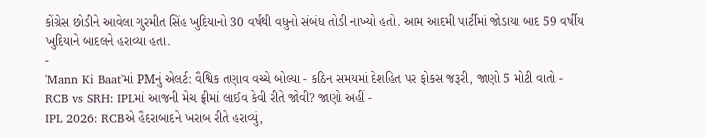કોંગ્રેસ છોડીને આવેલા ગુરમીત સિંહ ખુદિયાનો 30 વર્ષથી વધુનો સંબંધ તોડી નાખ્યો હતો. આમ આદમી પાર્ટીમાં જોડાયા બાદ 59 વર્ષીય ખુદિયાને બાદલને હરાવ્યા હતા.
-
'Mann Ki Baat'માં PMનું એલર્ટ: વૈશ્વિક તણાવ વચ્ચે બોલ્યા - કઠિન સમયમાં દેશહિત પર ફોકસ જરૂરી, જાણો 5 મોટી વાતો -
RCB vs SRH: IPLમાં આજની મેચ ફ્રીમાં લાઈવ કેવી રીતે જોવી? જાણો અહીં -
IPL 2026: RCBએ હૈદરાબાદને ખરાબ રીતે હરાવ્યું,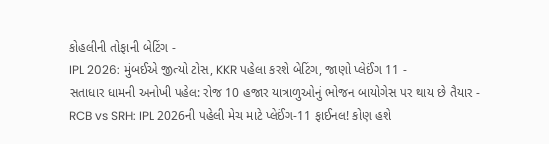કોહલીની તોફાની બેટિંગ -
IPL 2026: મુંબઈએ જીત્યો ટોસ, KKR પહેલા કરશે બેટિંગ, જાણો પ્લેઈંગ 11 -
સતાધાર ધામની અનોખી પહેલ: રોજ 10 હજાર યાત્રાળુઓનું ભોજન બાયોગેસ પર થાય છે તૈયાર -
RCB vs SRH: IPL 2026ની પહેલી મેચ માટે પ્લેઈંગ-11 ફાઈનલ! કોણ હશે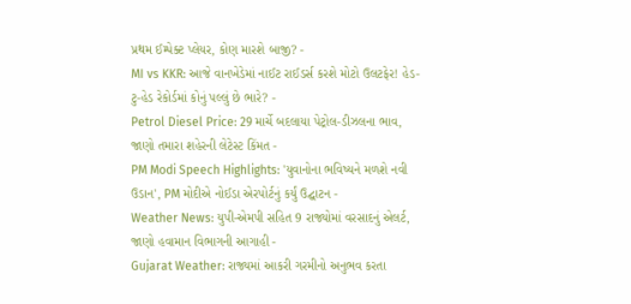પ્રથમ ઈમ્પેક્ટ પ્લેયર, કોણ મારશે બાજી? -
MI vs KKR: આજે વાનખેડેમાં નાઈટ રાઈડર્સ કરશે મોટો ઉલટફેર! હેડ-ટુ-હેડ રેકોર્ડમાં કોનું પલ્લું છે ભારે? -
Petrol Diesel Price: 29 માર્ચે બદલાયા પેટ્રોલ-ડીઝલના ભાવ, જાણો તમારા શહેરની લેટેસ્ટ કિંમત -
PM Modi Speech Highlights: 'યુવાનોના ભવિષ્યને મળશે નવી ઉડાન', PM મોદીએ નોઈડા એરપોર્ટનું કર્યું ઉદ્ઘાટન -
Weather News: યુપી-એમપી સહિત 9 રાજ્યોમાં વરસાદનું એલર્ટ, જાણો હવામાન વિભાગની આગાહી -
Gujarat Weather: રાજ્યમાં આકરી ગરમીનો અનુભવ કરતા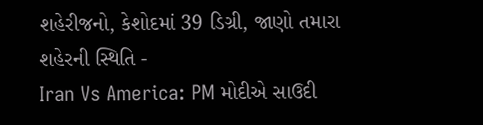શહેરીજનો, કેશોદમાં 39 ડિગ્રી, જાણો તમારા શહેરની સ્થિતિ -
Iran Vs America: PM મોદીએ સાઉદી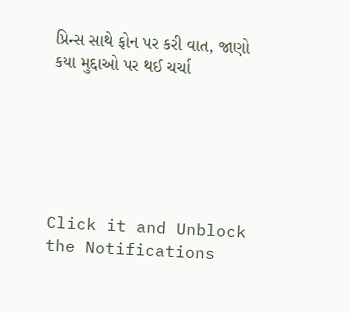પ્રિન્સ સાથે ફોન પર કરી વાત, જાણો કયા મુદ્દાઓ પર થઈ ચર્ચા






Click it and Unblock the Notifications